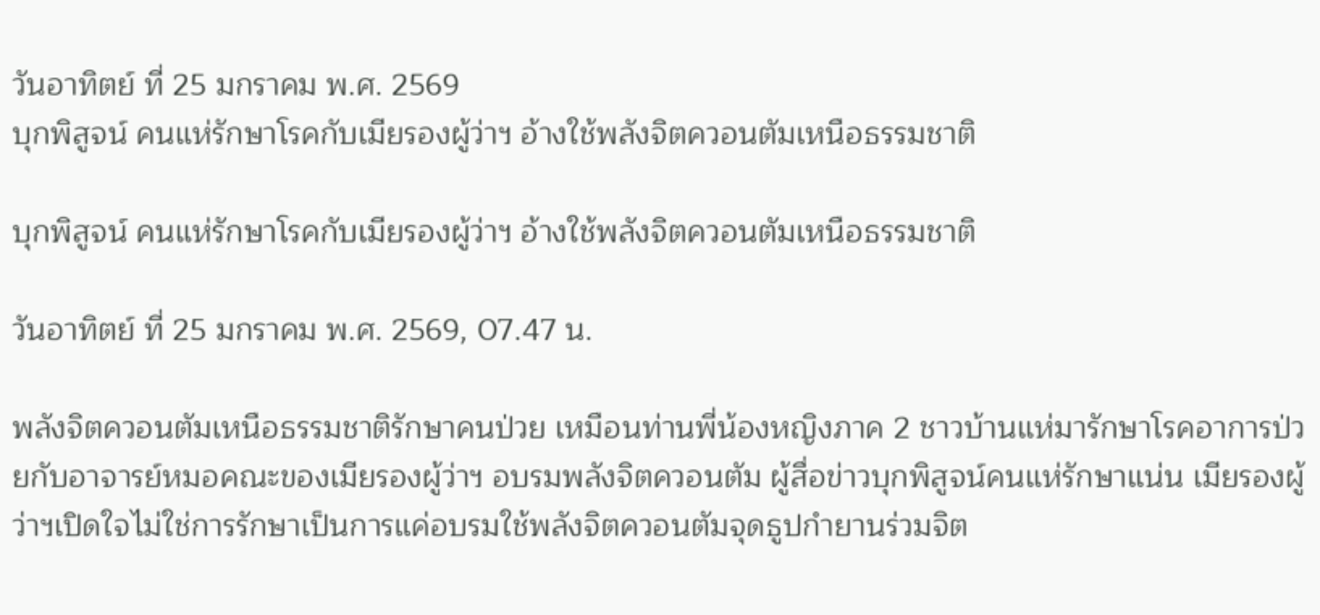วันอาทิตย์ ที่ 25 มกราคม พ.ศ. 2569
บุกพิสูจน์ คนแห่รักษาโรคกับเมียรองผู้ว่าฯ อ้างใช้พลังจิตควอนตัมเหนือธรรมชาติ

บุกพิสูจน์ คนแห่รักษาโรคกับเมียรองผู้ว่าฯ อ้างใช้พลังจิตควอนตัมเหนือธรรมชาติ

วันอาทิตย์ ที่ 25 มกราคม พ.ศ. 2569, 07.47 น.

พลังจิตควอนตัมเหนือธรรมชาติรักษาคนป่วย เหมือนท่านพี่น้องหญิงภาค 2 ชาวบ้านแห่มารักษาโรคอาการป่วยกับอาจารย์หมอคณะของเมียรองผู้ว่าฯ อบรมพลังจิตควอนตัม ผู้สื่อข่าวบุกพิสูจน์คนแห่รักษาแน่น เมียรองผู้ว่าฯเปิดใจไม่ใช่การรักษาเป็นการแค่อบรมใช้พลังจิตควอนตัมจุดธูปกำยานร่วมจิต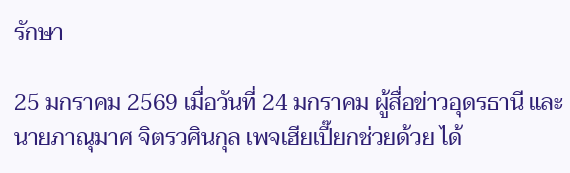รักษา

25 มกราคม 2569 เมื่อวันที่ 24 มกราคม ผู้สื่อข่าวอุดรธานี และนายภาณุมาศ จิตรวศินกุล เพจเฮียเปี๊ยกช่วยด้วย ได้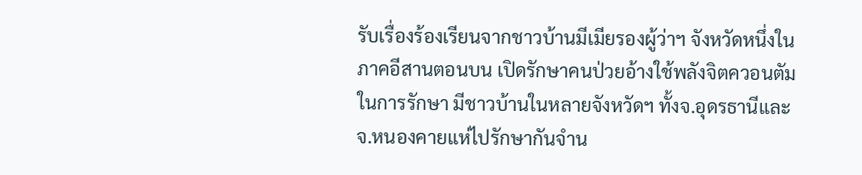รับเรื่องร้องเรียนจากชาวบ้านมีเมียรองผู้ว่าฯ จังหวัดหนึ่งในภาคอีสานตอนบน เปิดรักษาคนป่วยอ้างใช้พลังจิตควอนตัมในการรักษา มีชาวบ้านในหลายจังหวัดฯ ทั้งจ.อุดรธานีและจ.หนองคายแห่ไปรักษากันจำน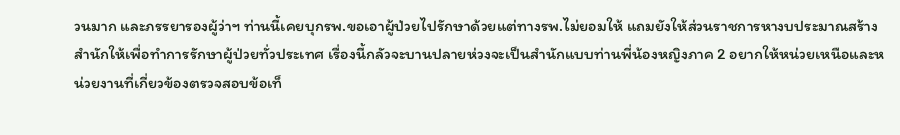วนมาก และภรรยารองผู้ว่าฯ ท่านนี้เคยบุกรพ.ขอเอาผู้ป่วยไปรักษาด้วยแต่ทางรพ.ไม่ยอมให้ แถมยังให้ส่วนราชการหางบประมาณสร้างสำนักให้เพื่อทำการรักษาผู้ป่วยทั่วประเทศ เรื่องนี้กลัวจะบานปลายห่วงจะเป็นสำนักแบบท่านพี่น้องหญิงภาค 2 อยากให้หน่วยเหนือและหน่วยงานที่เกี่ยวข้องตรวจสอบข้อเท็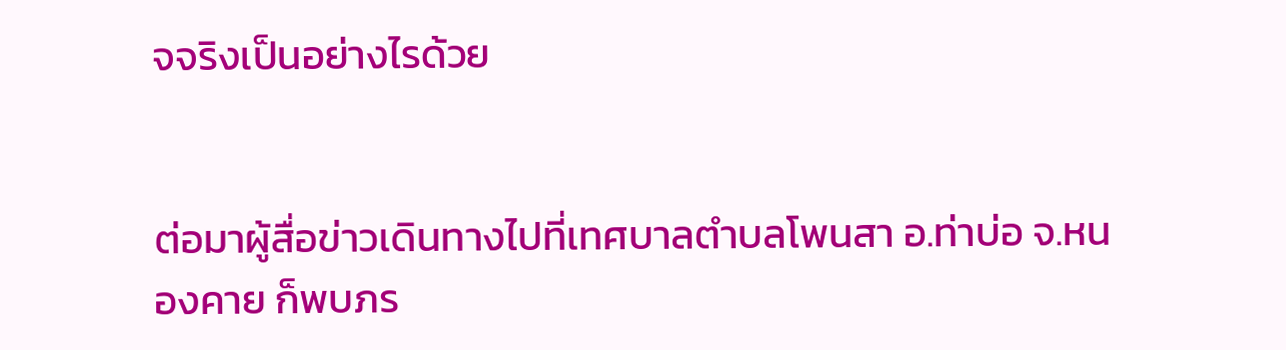จจริงเป็นอย่างไรด้วย


ต่อมาผู้สื่อข่าวเดินทางไปที่เทศบาลตำบลโพนสา อ.ท่าบ่อ จ.หนองคาย ก็พบภร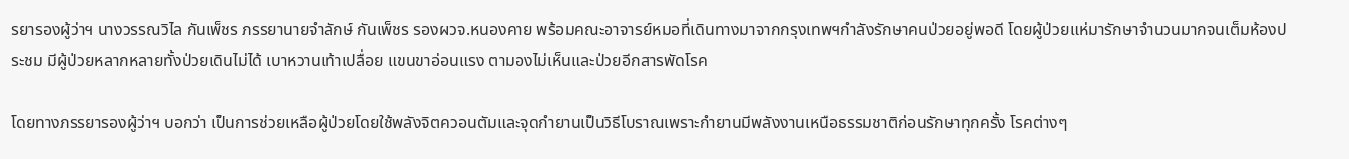รยารองผู้ว่าฯ นางวรรณวิไล กันเพ็ชร ภรรยานายจำลักษ์ กันเพ็ชร รองผวจ.หนองคาย พร้อมคณะอาจารย์หมอที่เดินทางมาจากกรุงเทพฯกำลังรักษาคนป่วยอยู่พอดี โดยผู้ป่วยแห่มารักษาจำนวนมากจนเต็มห้องประชม มีผู้ป่วยหลากหลายทั้งป่วยเดินไม่ได้ เบาหวานเท้าเปลื่อย แขนขาอ่อนแรง ตามองไม่เห็นและป่วยอีกสารพัดโรค

โดยทางภรรยารองผู้ว่าฯ บอกว่า เป็นการช่วยเหลือผู้ป่วยโดยใช้พลังจิตควอนตัมและจุดกำยานเป็นวิธีโบราณเพราะกำยานมีพลังงานเหนือธรรมชาติก่อนรักษาทุกครั้ง โรคต่างๆ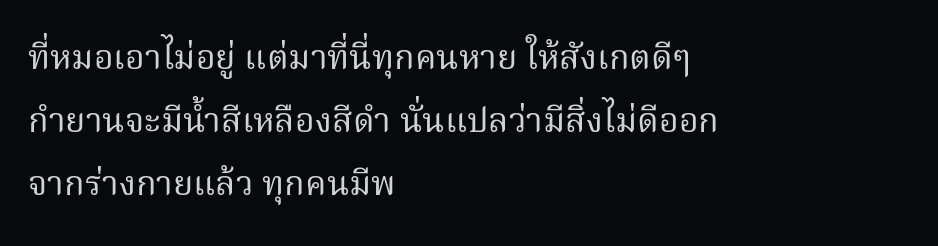ที่หมอเอาไม่อยู่ แต่มาที่นี่ทุกคนหาย ให้สังเกตดีๆ กำยานจะมีน้ำสีเหลืองสีดำ นั่นแปลว่ามีสิ่งไม่ดีออกจากร่างกายแล้ว ทุกคนมีพ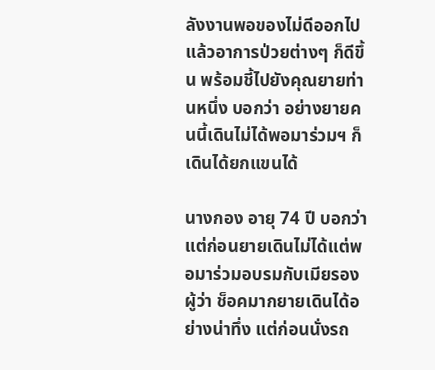ลังงานพอของไม่ดีออกไปแล้วอาการป่วยต่างๆ ก็ดีขึ้น พร้อมชี้ไปยังคุณยายท่านหนึ่ง บอกว่า อย่างยายคนนี้เดินไม่ได้พอมาร่วมฯ ก็เดินได้ยกแขนได้

นางกอง อายุ 74 ปี บอกว่า แต่ก่อนยายเดินไม่ได้แต่พอมาร่วมอบรมกับเมียรองผู้ว่า ช็อคมากยายเดินได้อย่างน่าทึ่ง แต่ก่อนนั่งรถ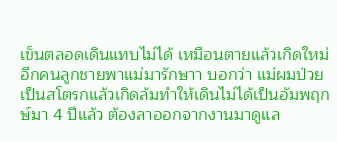เข็นตลอดเดินแทบไม่ได้ เหมือนตายแล้วเกิดใหม่ อีกคนลูกชายพาแม่มารักษาา บอกว่า แม่ผมป่วยเป็นสโตรกแล้วเกิดล้มทำให้เดินไม่ได้เป็นอัมพฤกษ์มา 4 ปีแล้ว ต้องลาออกจากงานมาดูแล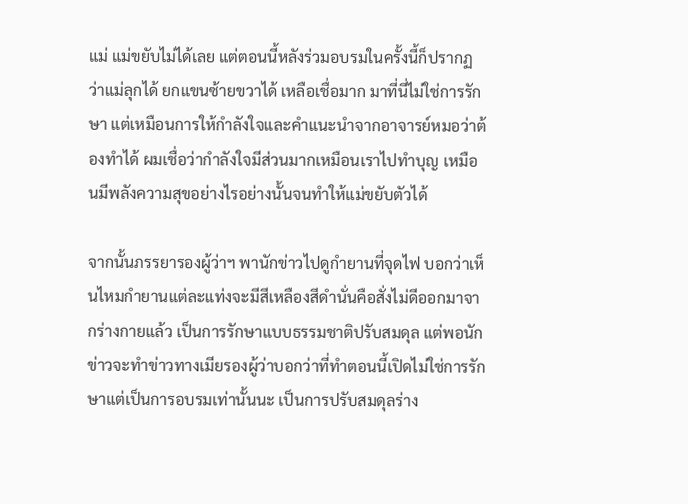แม่ แม่ขยับไม่ได้เลย แต่ตอนนี้หลังร่วมอบรมในครั้งนี้ก็ปรากฏว่าแม่ลุกได้ ยกแขนซ้ายขวาได้ เหลือเชื่อมาก มาที่นี่ไม่ใช่การรักษา แต่เหมือนการให้กำลังใจและคำแนะนำจากอาจารย์หมอว่าต้องทำได้ ผมเชื่อว่ากำลังใจมีส่วนมากเหมือนเราไปทำบุญ เหมือนมีพลังความสุขอย่างไรอย่างนั้นจนทำให้แม่ขยับตัวได้

จากนั้นภรรยารองผู้ว่าฯ พานักข่าวไปดูกำยานที่จุดไฟ บอกว่าเห็นไหมกำยานแต่ละแท่งจะมีสีเหลืองสีดำนั่นคือสั่งไม่ดีออกมาจากร่างกายแล้ว เป็นการรักษาแบบธรรมชาติปรับสมดุล แต่พอนักข่าวจะทำข่าวทางเมียรองผู้ว่าบอกว่าที่ทำตอนนี้เปิดไม่ใช่การรักษาแต่เป็นการอบรมเท่านั้นนะ เป็นการปรับสมดุลร่าง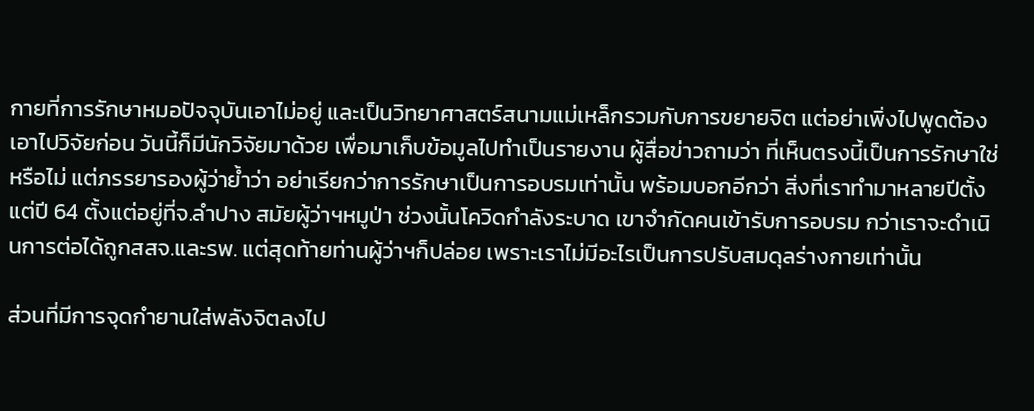กายที่การรักษาหมอปัจจุบันเอาไม่อยู่ และเป็นวิทยาศาสตร์สนามแม่เหล็กรวมกับการขยายจิต แต่อย่าเพิ่งไปพูดต้องเอาไปวิจัยก่อน วันนี้ก็มีนักวิจัยมาด้วย เพื่อมาเก็บข้อมูลไปทำเป็นรายงาน ผู้สื่อข่าวถามว่า ที่เห็นตรงนี้เป็นการรักษาใช่หรือไม่ แต่ภรรยารองผู้ว่าย้ำว่า อย่าเรียกว่าการรักษาเป็นการอบรมเท่านั้น พร้อมบอกอีกว่า สิ่งที่เราทำมาหลายปีตั้งแต่ปี 64 ตั้งแต่อยู่ที่จ.ลำปาง สมัยผู้ว่าฯหมูป่า ช่วงนั้นโควิดกำลังระบาด เขาจำกัดคนเข้ารับการอบรม กว่าเราจะดำเนินการต่อได้ถูกสสจ.และรพ. แต่สุดท้ายท่านผู้ว่าฯก็ปล่อย เพราะเราไม่มีอะไรเป็นการปรับสมดุลร่างกายเท่านั้น

ส่วนที่มีการจุดกำยานใส่พลังจิตลงไป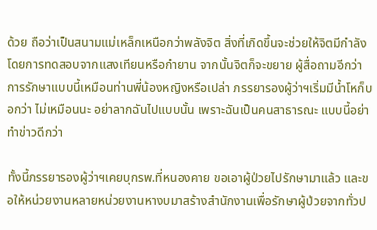ด้วย ถือว่าเป็นสนามแม่เหล็กเหนือกว่าพลังจิต สิ่งที่เกิดขึ้นจะช่วยให้จิตมีกำลัง โดยการทดสอบจากแสงเทียนหรือกำยาน จากนั้นจิตก็จะขยาย ผู้สื่อถามอีกว่า การรักษาแบบนี้เหมือนท่านพี่น้องหญิงหรือเปล่า ภรรยารองผู้ว่าฯเริ่มมีน้ำโหก็บอกว่า ไม่เหมือนนะ อย่าลากฉันไปแบบนั้น เพราะฉันเป็นคนสาธารณะ แบบนี้อย่าทำข่าวดีกว่า

ทั้งนี้ภรรยารองผู้ว่าฯเคยบุกรพ.ที่หนองคาย ขอเอาผู้ป่วยไปรักษามาแล้ว และขอให้หน่วยงานหลายหน่วยงานหางบมาสร้างสำนักงานเพื่อรักษาผู้ป่วยจากทั่วป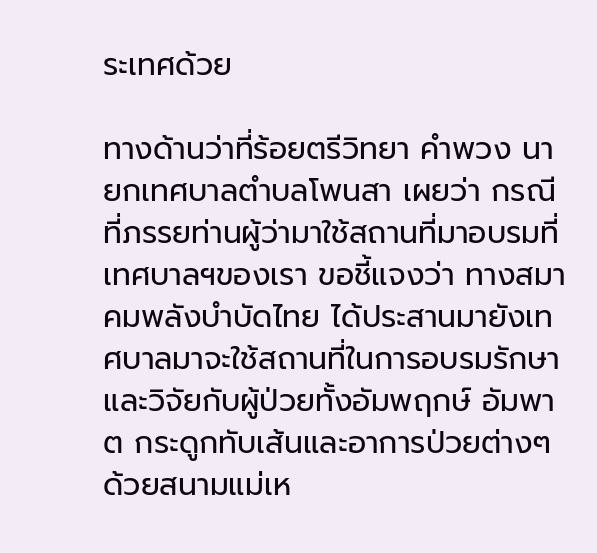ระเทศด้วย

ทางด้านว่าที่ร้อยตรีวิทยา คำพวง นายกเทศบาลตำบลโพนสา เผยว่า กรณีที่ภรรยท่านผู้ว่ามาใช้สถานที่มาอบรมที่เทศบาลฯของเรา ขอชี้แจงว่า ทางสมาคมพลังบำบัดไทย ได้ประสานมายังเทศบาลมาจะใช้สถานที่ในการอบรมรักษาและวิจัยกับผู้ป่วยทั้งอัมพฤกษ์ อัมพาต กระดูกทับเส้นและอาการป่วยต่างๆ ด้วยสนามแม่เห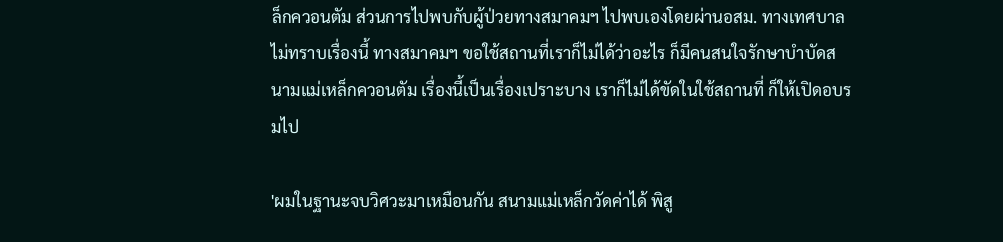ล็กควอนตัม ส่วนการไปพบกับผู้ป่วยทางสมาคมฯ ไปพบเองโดยผ่านอสม. ทางเทศบาลไม่ทราบเรื่องนี้ ทางสมาคมฯ ขอใช้สถานที่เราก็ไม่ได้ว่าอะไร ก็มีคนสนใจรักษาบำบัดสนามแม่เหล็กควอนตัม เรื่องนี้เป็นเรื่องเปราะบาง เราก็ไม่ได้ขัดในใช้สถานที่ ก็ให้เปิดอบรมไป

'ผมในฐานะจบวิศวะมาเหมือนกัน สนามแม่เหล็กวัดค่าได้ พิสู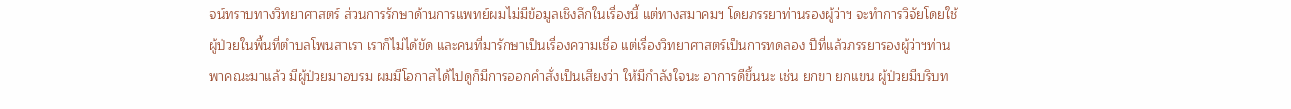จน์ทราบทางวิทยาศาสตร์ ส่วนการรักษาด้านการแพทย์ผมไม่มีข้อมูลเชิงลึกในเรื่องนี้ แต่ทางสมาคมฯ โดยภรรยาท่านรองผู้ว่าฯ จะทำการวิจัยโดยใช้ผู้ป่วยในพื้นที่ตำบลโพนสาเรา เราก็ไม่ได้ขัด และคนที่มารักษาเป็นเรื่องความเชื่อ แต่เรื่องวิทยาศาสตร์เป็นการทดลอง ปีที่แล้วภรรยารองผู้ว่าฯท่านพาคณะมาแล้ว มีผู้ป่วยมาอบรม ผมมีโอกาสได้ไปดูก็มีการออกคำสั่งเป็นเสียงว่า ให้มีกำลังใจนะ อาการดีขึ้นนะ เช่น ยกขา ยกแขน ผู้ป่วยมีบริบท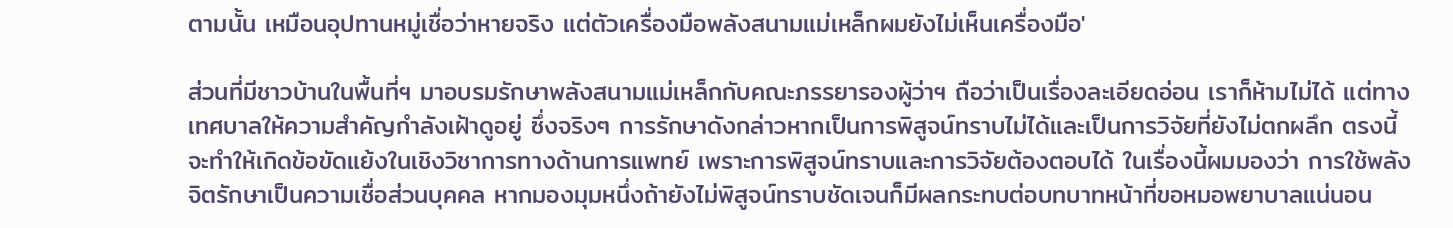ตามนั้น เหมือนอุปทานหมู่เชื่อว่าหายจริง แต่ตัวเครื่องมือพลังสนามแม่เหล็กผมยังไม่เห็นเครื่องมือ'

ส่วนที่มีชาวบ้านในพื้นที่ฯ มาอบรมรักษาพลังสนามแม่เหล็กกับคณะภรรยารองผู้ว่าฯ ถือว่าเป็นเรื่องละเอียดอ่อน เราก็ห้ามไม่ได้ แต่ทางเทศบาลให้ความสำคัญกำลังเฝ้าดูอยู่ ซึ่งจริงๆ การรักษาดังกล่าวหากเป็นการพิสูจน์ทราบไม่ได้และเป็นการวิจัยที่ยังไม่ตกผลึก ตรงนี้จะทำให้เกิดข้อขัดแย้งในเชิงวิชาการทางด้านการแพทย์ เพราะการพิสูจน์ทราบและการวิจัยต้องตอบได้ ในเรื่องนี้ผมมองว่า การใช้พลังจิตรักษาเป็นความเชื่อส่วนบุคคล หากมองมุมหนึ่งถ้ายังไม่พิสูจน์ทราบชัดเจนก็มีผลกระทบต่อบทบาทหน้าที่ขอหมอพยาบาลแน่นอน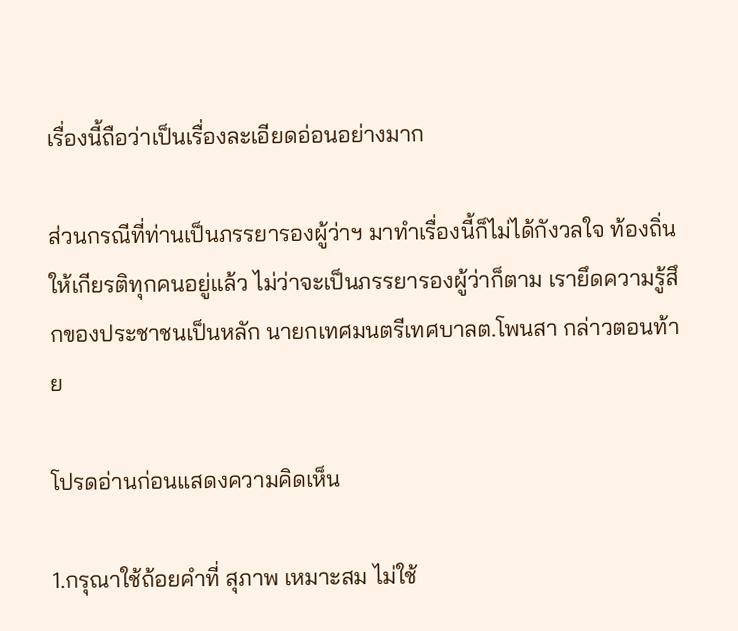เรื่องนี้ถือว่าเป็นเรื่องละเอียดอ่อนอย่างมาก

ส่วนกรณีที่ท่านเป็นภรรยารองผู้ว่าฯ มาทำเรื่องนี้ก็ไม่ได้กังวลใจ ท้องถิ่นให้เกียรติทุกคนอยู่แล้ว ไม่ว่าจะเป็นภรรยารองผู้ว่าก็ตาม เรายึดความรู้สึกของประชาชนเป็นหลัก นายกเทศมนตรีเทศบาลต.โพนสา กล่าวตอนท้าย

โปรดอ่านก่อนแสดงความคิดเห็น

1.กรุณาใช้ถ้อยคำที่ สุภาพ เหมาะสม ไม่ใช้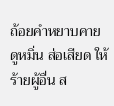ถ้อยคำหยาบคาย ดูหมิ่น ส่อเสียด ให้ร้ายผู้อื่น ส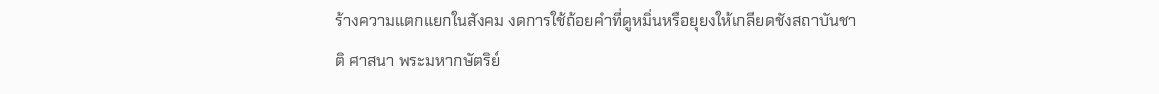ร้างความแตกแยกในสังคม งดการใช้ถ้อยคำที่ดูหมิ่นหรือยุยงให้เกลียดชังสถาบันชาติ ศาสนา พระมหากษัตริย์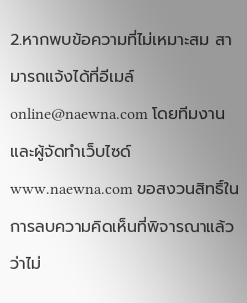2.หากพบข้อความที่ไม่เหมาะสม สามารถแจ้งได้ที่อีเมล์ online@naewna.com โดยทีมงานและผู้จัดทำเว็บไซด์ www.naewna.com ขอสงวนสิทธิ์ในการลบความคิดเห็นที่พิจารณาแล้วว่าไม่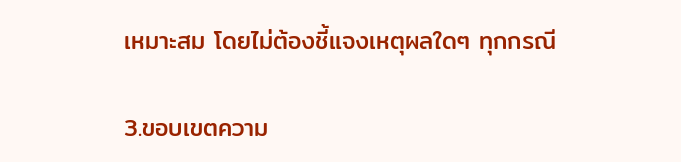เหมาะสม โดยไม่ต้องชี้แจงเหตุผลใดๆ ทุกกรณี

3.ขอบเขตความ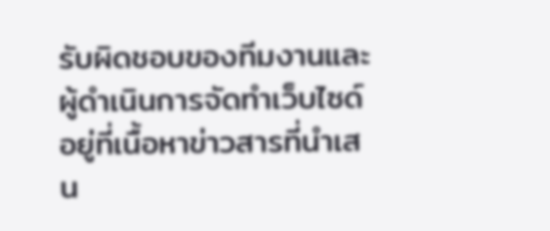รับผิดชอบของทีมงานและผู้ดำเนินการจัดทำเว็บไซด์ อยู่ที่เนื้อหาข่าวสารที่นำเสน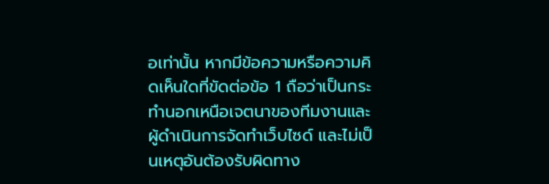อเท่านั้น หากมีข้อความหรือความคิดเห็นใดที่ขัดต่อข้อ 1 ถือว่าเป็นกระทำนอกเหนือเจตนาของทีมงานและผู้ดำเนินการจัดทำเว็บไซด์ และไม่เป็นเหตุอันต้องรับผิดทาง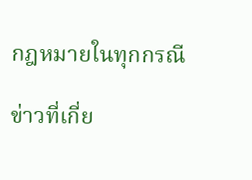กฎหมายในทุกกรณี

ข่าวที่เกี่ย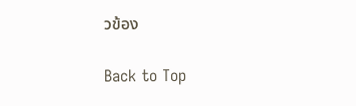วข้อง

Back to Top